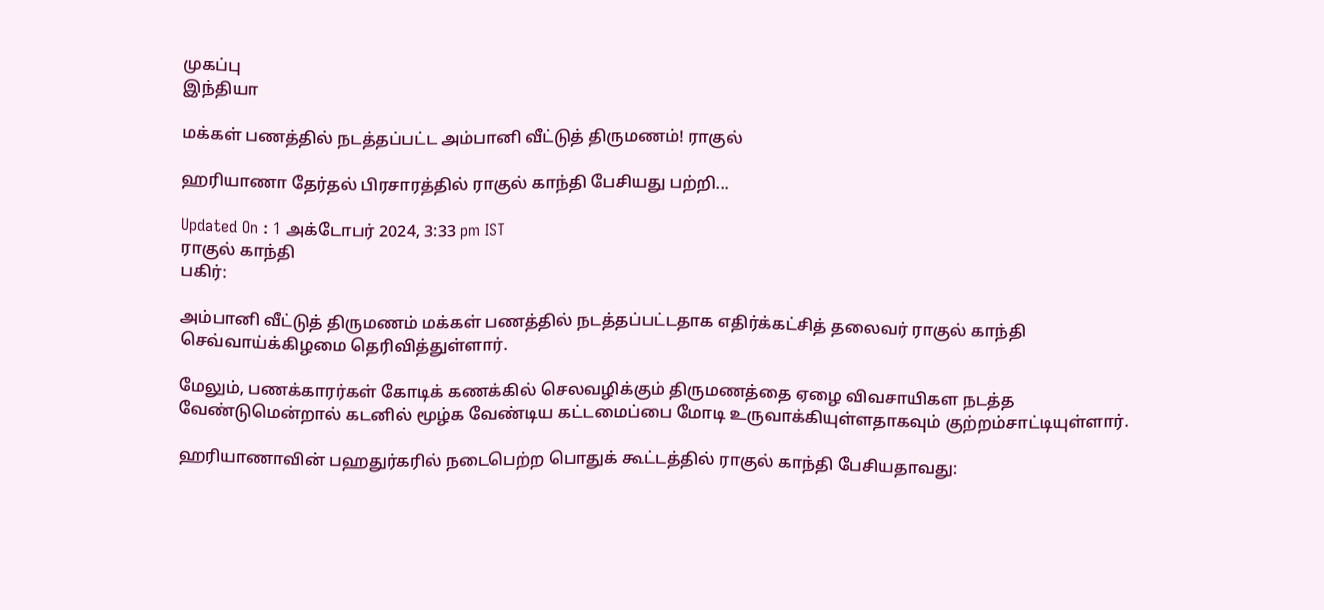முகப்பு
இந்தியா

மக்கள் பணத்தில் நடத்தப்பட்ட அம்பானி வீட்டுத் திருமணம்! ராகுல்

ஹரியாணா தேர்தல் பிரசாரத்தில் ராகுல் காந்தி பேசியது பற்றி...

Updated On : 1 அக்டோபர் 2024, 3:33 pm IST
ராகுல் காந்தி
பகிர்:

அம்பானி வீட்டுத் திருமணம் மக்கள் பணத்தில் நடத்தப்பட்டதாக எதிர்க்கட்சித் தலைவர் ராகுல் காந்தி செவ்வாய்க்கிழமை தெரிவித்துள்ளார்.

மேலும், பணக்காரர்கள் கோடிக் கணக்கில் செலவழிக்கும் திருமணத்தை ஏழை விவசாயிகள நடத்த வேண்டுமென்றால் கடனில் மூழ்க வேண்டிய கட்டமைப்பை மோடி உருவாக்கியுள்ளதாகவும் குற்றம்சாட்டியுள்ளார்.

ஹரியாணாவின் பஹதுர்கரில் நடைபெற்ற பொதுக் கூட்டத்தில் ராகுல் காந்தி பேசியதாவது: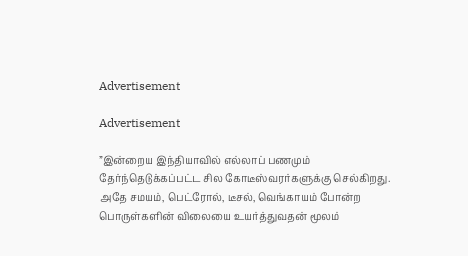Advertisement

Advertisement

”இன்றைய இந்தியாவில் எல்லாப் பணமும் தேர்ந்தெடுக்கப்பட்ட சில கோடீஸ்வரர்களுக்கு செல்கிறது. அதே சமயம், பெட்ரோல், டீசல், வெங்காயம் போன்ற பொருள்களின் விலையை உயர்த்துவதன் மூலம்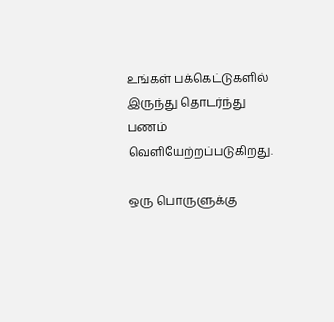உங்கள் பக்கெட்டுகளில் இருந்து தொடர்ந்து பணம் வெளியேற்றப்படுகிறது.

ஒரு பொருளுக்கு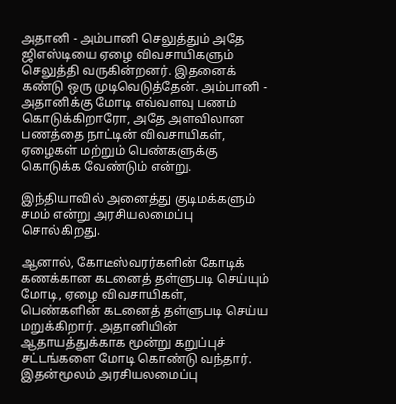அதானி - அம்பானி செலுத்தும் அதே ஜிஎஸ்டியை ஏழை விவசாயிகளும் செலுத்தி வருகின்றனர். இதனைக் கண்டு ஒரு முடிவெடுத்தேன். அம்பானி - அதானிக்கு மோடி எவ்வளவு பணம் கொடுக்கிறாரோ, அதே அளவிலான பணத்தை நாட்டின் விவசாயிகள், ஏழைகள் மற்றும் பெண்களுக்கு கொடுக்க வேண்டும் என்று.

இந்தியாவில் அனைத்து குடிமக்களும் சமம் என்று அரசியலமைப்பு சொல்கிறது.

ஆனால், கோடீஸ்வரர்களின் கோடிக் கணக்கான கடனைத் தள்ளுபடி செய்யும் மோடி, ஏழை விவசாயிகள், பெண்களின் கடனைத் தள்ளுபடி செய்ய மறுக்கிறார். அதானியின் ஆதாயத்துக்காக மூன்று கறுப்புச் சட்டங்களை மோடி கொண்டு வந்தார். இதன்மூலம் அரசியலமைப்பு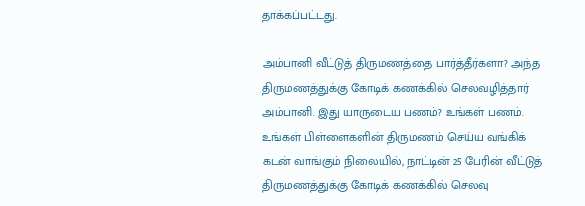தாக்கப்பட்டது.

அம்பானி வீட்டுத் திருமணத்தை பார்த்தீர்களா? அந்த திருமணத்துக்கு கோடிக் கணக்கில் செலவழித்தார் அம்பானி. இது யாருடைய பணம்? உங்கள் பணம். உங்கள் பிள்ளைகளின் திருமணம் செய்ய வங்கிக் கடன் வாங்கும் நிலையில், நாட்டின் 25 பேரின் வீட்டுத் திருமணத்துக்கு கோடிக் கணக்கில் செலவு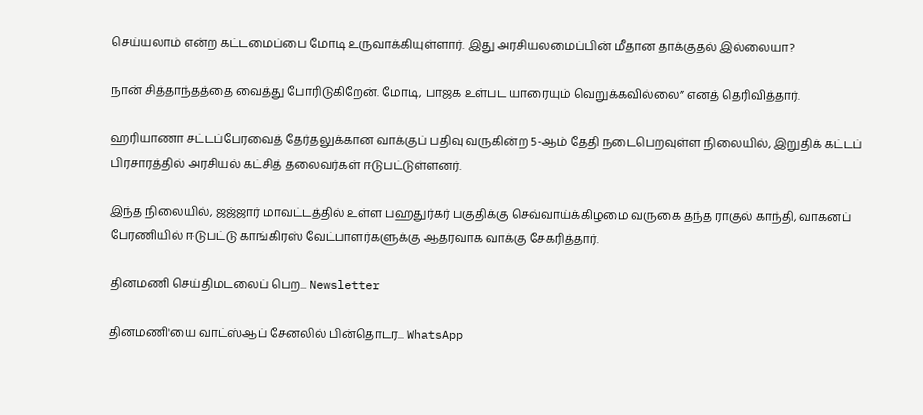செய்யலாம் என்ற கட்டமைப்பை மோடி உருவாக்கியுள்ளார். இது அரசியலமைப்பின் மீதான தாக்குதல் இல்லையா?

நான் சித்தாந்தத்தை வைத்து போரிடுகிறேன். மோடி, பாஜக உள்பட யாரையும் வெறுக்கவில்லை” எனத் தெரிவித்தார்.

ஹரியாணா சட்டப்பேரவைத் தேர்தலுக்கான வாக்குப் பதிவு வருகின்ற 5-ஆம் தேதி நடைபெறவுள்ள நிலையில், இறுதிக் கட்டப் பிரசாரத்தில் அரசியல் கட்சித் தலைவர்கள் ஈடுபட்டுள்ளனர்.

இந்த நிலையில், ஜஜ்ஜார் மாவட்டத்தில் உள்ள பஹதுர்கர் பகுதிக்கு செவ்வாய்க்கிழமை வருகை தந்த ராகுல் காந்தி, வாகனப் பேரணியில் ஈடுபட்டு காங்கிரஸ் வேட்பாளர்களுக்கு ஆதரவாக வாக்கு சேகரித்தார்.

தினமணி செய்திமடலைப் பெற... Newsletter

தினமணி'யை வாட்ஸ்ஆப் சேனலில் பின்தொடர... WhatsApp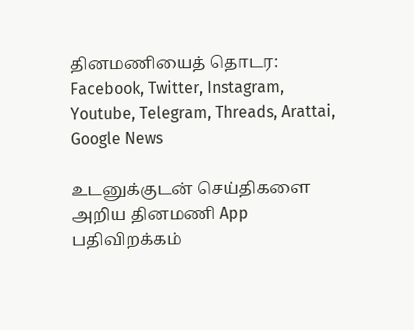தினமணியைத் தொடர: Facebook, Twitter, Instagram, Youtube, Telegram, Threads, Arattai, Google News

உடனுக்குடன் செய்திகளை அறிய தினமணி App பதிவிறக்கம்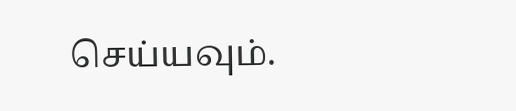செய்யவும்.